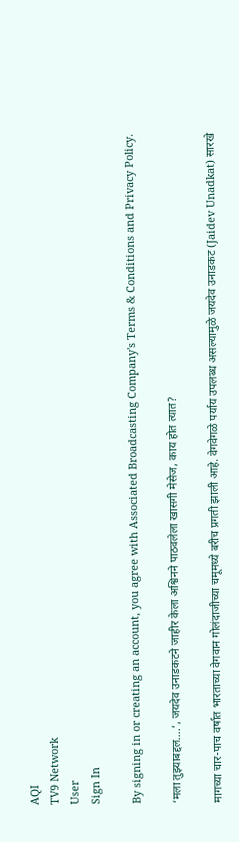AQI
TV9 Network
User
Sign In

By signing in or creating an account, you agree with Associated Broadcasting Company's Terms & Conditions and Privacy Policy.

‘मला तुझ्याबद्दल….’, जयदेव उनाडकटने जाहीर केला अश्विनने पाठवलेला खासगी मेसेज, काय होत त्यात?

मागच्या चार-पाच वर्षात भारताच्या वेगवान गोलंदाजीच्या चमूमध्ये बरीच प्रगती झाली आहे. वेगवेगळे पर्याय उपलब्ध असल्यामुळे जयदेव उनाडकट (Jaidev Unadkat) सारखे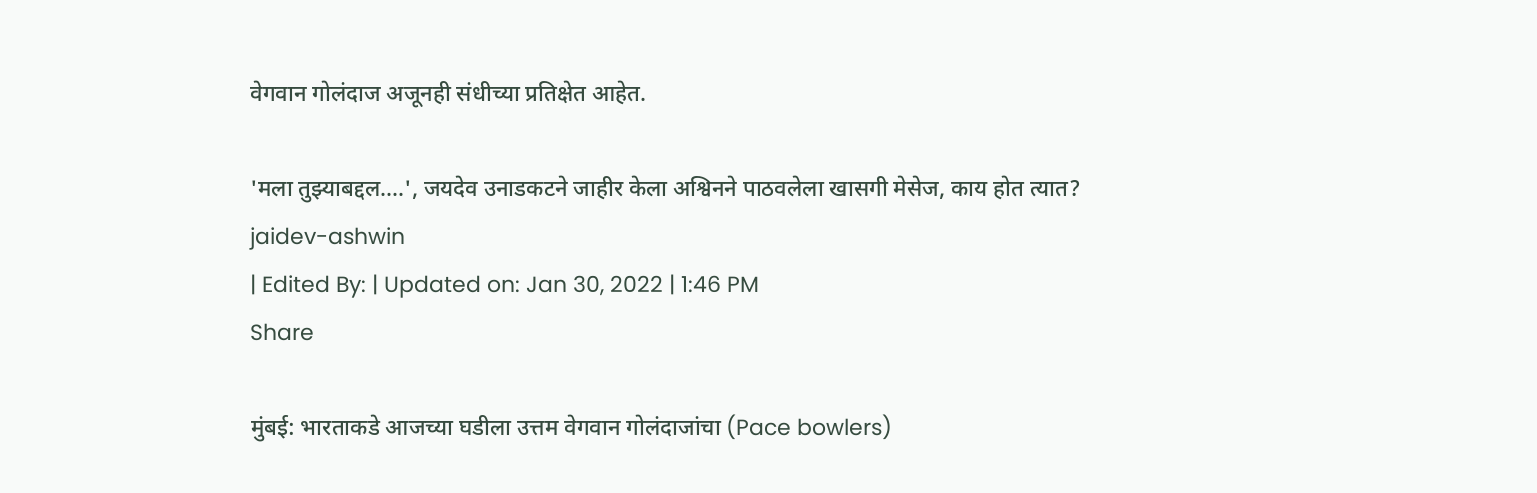वेगवान गोलंदाज अजूनही संधीच्या प्रतिक्षेत आहेत.

'मला तुझ्याबद्दल....', जयदेव उनाडकटने जाहीर केला अश्विनने पाठवलेला खासगी मेसेज, काय होत त्यात?
jaidev-ashwin
| Edited By: | Updated on: Jan 30, 2022 | 1:46 PM
Share

मुंबई: भारताकडे आजच्या घडीला उत्तम वेगवान गोलंदाजांचा (Pace bowlers)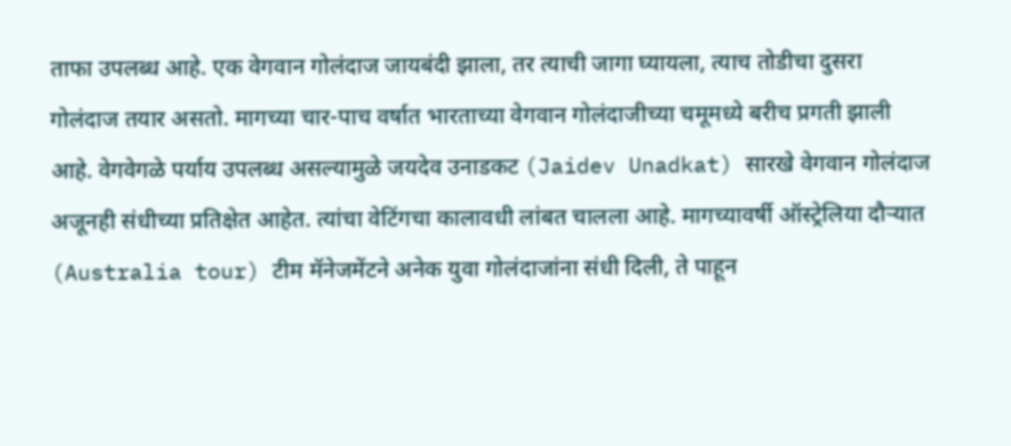ताफा उपलब्ध आहे. एक वेगवान गोलंदाज जायबंदी झाला, तर त्याची जागा घ्यायला, त्याच तोडीचा दुसरा गोलंदाज तयार असतो. मागच्या चार-पाच वर्षात भारताच्या वेगवान गोलंदाजीच्या चमूमध्ये बरीच प्रगती झाली आहे. वेगवेगळे पर्याय उपलब्ध असल्यामुळे जयदेव उनाडकट (Jaidev Unadkat) सारखे वेगवान गोलंदाज अजूनही संधीच्या प्रतिक्षेत आहेत. त्यांचा वेटिंगचा कालावधी लांबत चालला आहे. मागच्यावर्षी ऑस्ट्रेलिया दौऱ्यात (Australia tour) टीम मॅनेजमेंटने अनेक युवा गोलंदाजांना संधी दिली, ते पाहून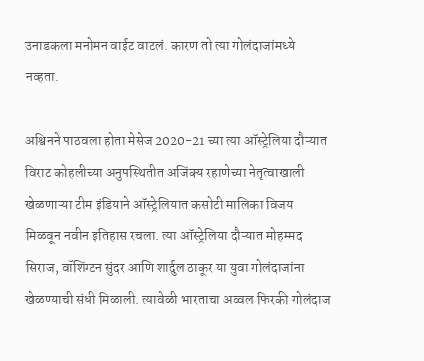उनाडकला मनोमन वाईट वाटलं. कारण तो त्या गोलंदाजांमध्ये नव्हता.

अश्विनने पाठवला होता मेसेज 2020-21 च्या त्या ऑस्ट्रेलिया दौऱ्यात विराट कोहलीच्या अनुपस्थितीत अजिंक्य रहाणेच्या नेतृत्वाखाली खेळणाऱ्या टीम इंडियाने ऑस्ट्रेलियात कसोटी मालिका विजय मिळवून नवीन इतिहास रचला. त्या ऑस्ट्रेलिया दौऱ्यात मोहम्मद सिराज, वॉशिंग्टन सुंदर आणि शार्दुल ठाकूर या युवा गोलंदाजांना खेळण्याची संधी मिळाली. त्यावेळी भारताचा अव्वल फिरकी गोलंदाज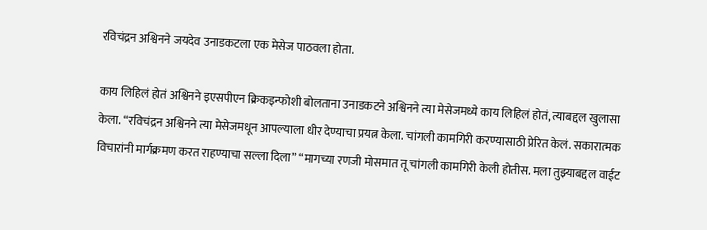रविचंद्रन अश्विनने जयदेव उनाडकटला एक मेसेज पाठवला होता.

काय लिहिलं होतं अश्विनने इएसपीएन क्रिकइन्फोशी बोलताना उनाडकटने अश्विनने त्या मेसेजमध्ये काय लिहिलं होतं, त्याबद्दल खुलासा केला. “रविचंद्रन अश्विनने त्या मेसेजमधून आपल्याला धीर देण्याचा प्रयत्न केला. चांगली कामगिरी करण्यासाठी प्रेरित केलं. सकारात्मक विचारांनी मार्गक्रमण करत राहण्याचा सल्ला दिला” “मागच्या रणजी मोसमात तू चांगली कामगिरी केली होतीस. मला तुझ्याबद्दल वाईट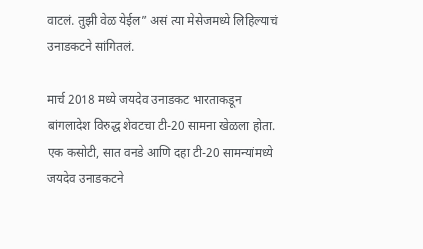वाटलं. तुझी वेळ येईल” असं त्या मेसेजमध्ये लिहिल्याचं उनाडकटने सांगितलं.

मार्च 2018 मध्ये जयदेव उनाडकट भारताकडून बांगलादेश विरुद्ध शेवटचा टी-20 सामना खेळला होता. एक कसोटी, सात वनडे आणि दहा टी-20 सामन्यांमध्ये जयदेव उनाडकटने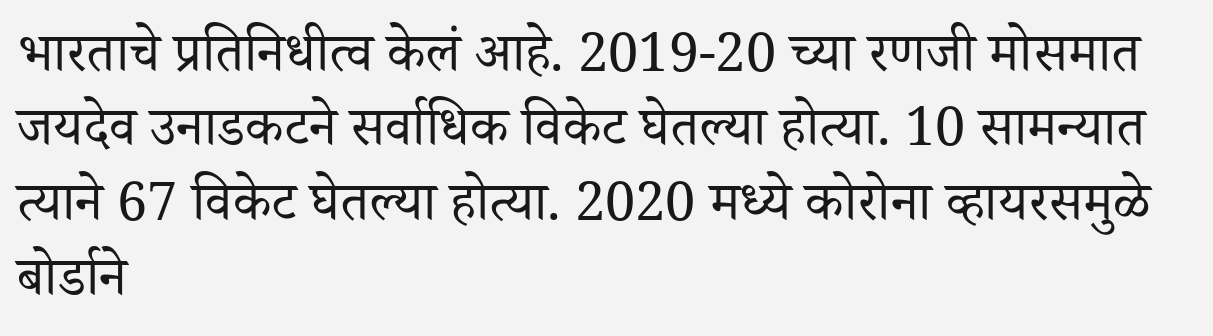भारताचे प्रतिनिधीत्व केलं आहे. 2019-20 च्या रणजी मोसमात जयदेव उनाडकटने सर्वाधिक विकेट घेतल्या होत्या. 10 सामन्यात त्याने 67 विकेट घेतल्या होत्या. 2020 मध्ये कोरोना व्हायरसमुळे बोर्डाने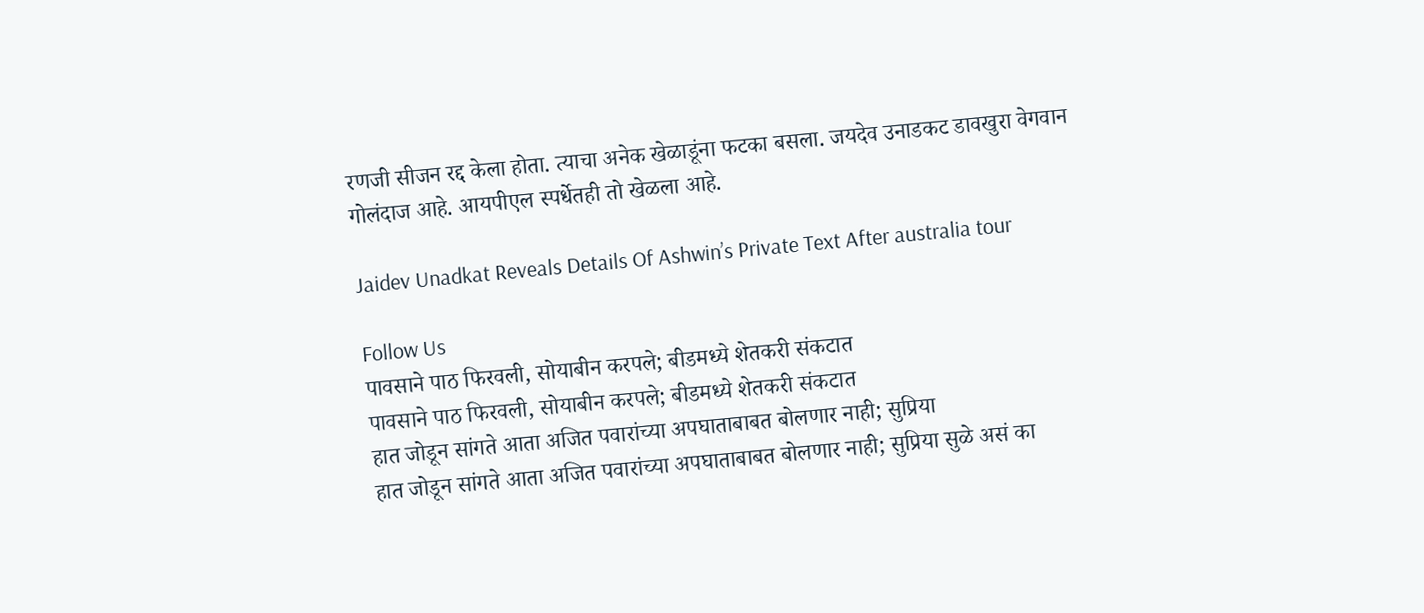रणजी सीजन रद्द केला होता. त्याचा अनेक खेळाडूंना फटका बसला. जयदेव उनाडकट डावखुरा वेगवान गोलंदाज आहे. आयपीएल स्पर्धेतही तो खेळला आहे.

Jaidev Unadkat Reveals Details Of Ashwin’s Private Text After australia tour

Follow Us
पावसाने पाठ फिरवली, सोयाबीन करपले; बीडमध्ये शेतकरी संकटात
पावसाने पाठ फिरवली, सोयाबीन करपले; बीडमध्ये शेतकरी संकटात
हात जोडून सांगते आता अजित पवारांच्या अपघाताबाबत बोलणार नाही; सुप्रिया
हात जोडून सांगते आता अजित पवारांच्या अपघाताबाबत बोलणार नाही; सुप्रिया सुळे असं का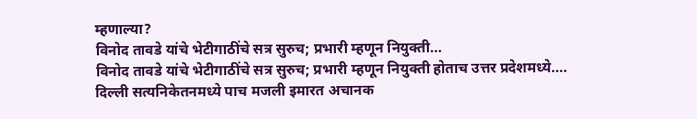म्हणाल्या?
विनोद तावडे यांचे भेटीगाठींचे सत्र सुरुच; प्रभारी म्हणून नियुक्ती...
विनोद तावडे यांचे भेटीगाठींचे सत्र सुरुच; प्रभारी म्हणून नियुक्ती होताच उत्तर प्रदेशमध्ये....
दिल्ली सत्यनिकेतनमध्ये पाच मजली इमारत अचानक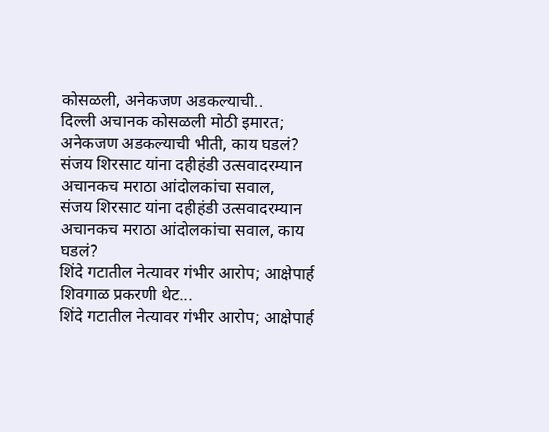कोसळली, अनेकजण अडकल्याची..
दिल्ली अचानक कोसळली मोठी इमारत; अनेकजण अडकल्याची भीती, काय घडलं?
संजय शिरसाट यांना दहीहंडी उत्सवादरम्यान अचानकच मराठा आंदोलकांचा सवाल,
संजय शिरसाट यांना दहीहंडी उत्सवादरम्यान अचानकच मराठा आंदोलकांचा सवाल, काय घडलं?
शिंदे गटातील नेत्यावर गंभीर आरोप; आक्षेपार्ह शिवगाळ प्रकरणी थेट...
शिंदे गटातील नेत्यावर गंभीर आरोप; आक्षेपार्ह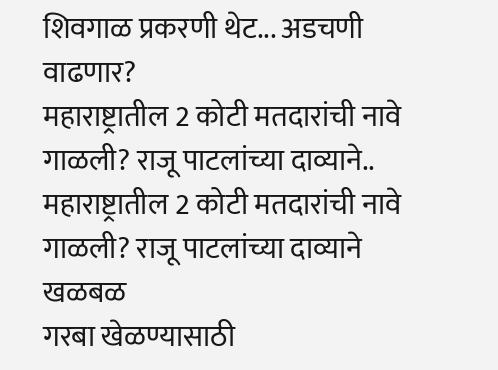शिवगाळ प्रकरणी थेट... अडचणी वाढणार?
महाराष्ट्रातील 2 कोटी मतदारांची नावे गाळली? राजू पाटलांच्या दाव्याने..
महाराष्ट्रातील 2 कोटी मतदारांची नावे गाळली? राजू पाटलांच्या दाव्याने खळबळ
गरबा खेळण्यासाठी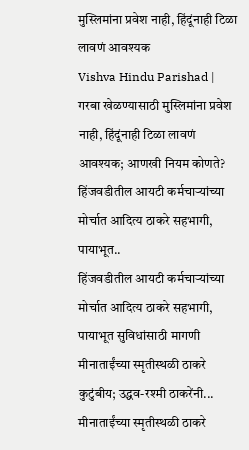मुस्लिमांना प्रवेश नाही, हिंदूंनाही टिळा लावणं आवश्यक
Vishva Hindu Parishad | गरबा खेळण्यासाठी मुस्लिमांना प्रवेश नाही, हिंदूंनाही टिळा लावणं आवश्यक; आणखी नियम कोणते?
हिंजवडीतील आयटी कर्मचाऱ्यांच्या मोर्चात आदित्य ठाकरे सहभागी, पायाभूत..
हिंजवडीतील आयटी कर्मचाऱ्यांच्या मोर्चात आदित्य ठाकरे सहभागी, पायाभूत सुविधांसाठी मागणी
मीनाताईंच्या स्मृतीस्थळी ठाकरे कुटुंबीय; उद्धव-रश्मी ठाकरेंनी...
मीनाताईंच्या स्मृतीस्थळी ठाकरे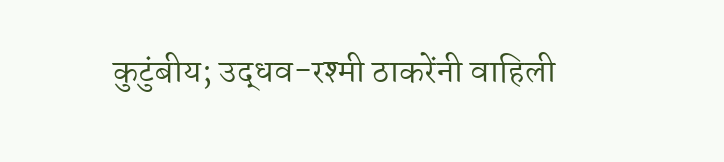कुटुंबीय; उद्धव-रश्मी ठाकरेंनी वाहिली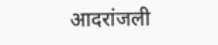आदरांजली